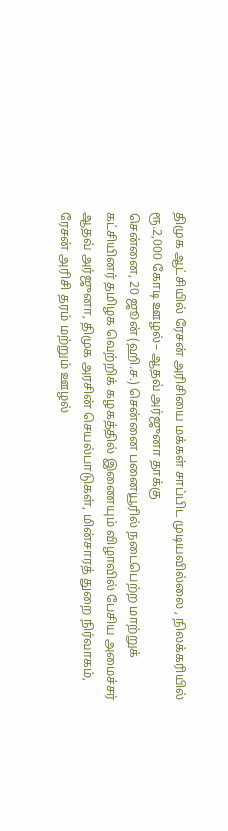திமுக ஆட்சியில் ரேசன் அரிசியை மக்கள் சாப்பிட முடியவில்லை , நிலக்கரியில் ரூ.2,000 கோடி ஊழல்– ஆதவ் அர்ஜுனா தாக்கு
சென்னை, 20 ஜூன் (ஹி.ச.) சென்னை பனையூரில் நடைபெற்ற மாற்றுக் கட்சியினர் தமிழக வெற்றிக் கழகத்தில் இணையும் விழாவில் பேசிய அமைச்சர் ஆதவ் அர்ஜுனா, திமுக அரசின் செயல்பாடுகள், மின்சாரத் துறை நிர்வாகம், ரேசன் அரிசி தரம் மற்றும் ஊழல்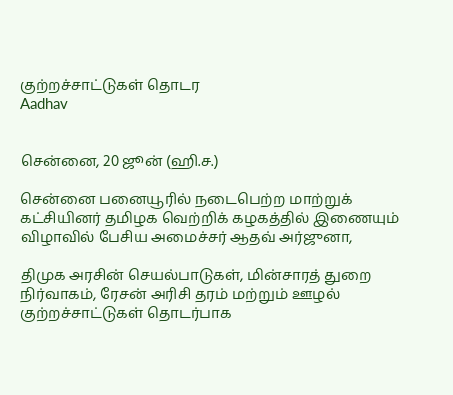குற்றச்சாட்டுகள் தொடர
Aadhav


சென்னை, 20 ஜூன் (ஹி.ச.)

சென்னை பனையூரில் நடைபெற்ற மாற்றுக் கட்சியினர் தமிழக வெற்றிக் கழகத்தில் இணையும் விழாவில் பேசிய அமைச்சர் ஆதவ் அர்ஜுனா,

திமுக அரசின் செயல்பாடுகள், மின்சாரத் துறை நிர்வாகம், ரேசன் அரிசி தரம் மற்றும் ஊழல் குற்றச்சாட்டுகள் தொடர்பாக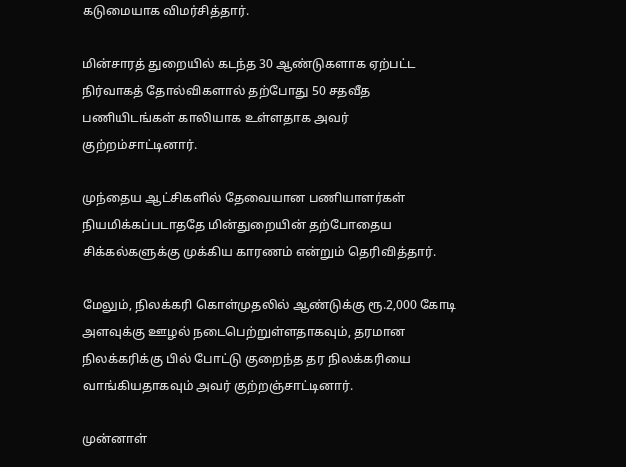கடுமையாக விமர்சித்தார்.

மின்சாரத் துறையில் கடந்த 30 ஆண்டுகளாக ஏற்பட்ட நிர்வாகத் தோல்விகளால் தற்போது 50 சதவீத பணியிடங்கள் காலியாக உள்ளதாக அவர் குற்றம்சாட்டினார்.

முந்தைய ஆட்சிகளில் தேவையான பணியாளர்கள் நியமிக்கப்படாததே மின்துறையின் தற்போதைய சிக்கல்களுக்கு முக்கிய காரணம் என்றும் தெரிவித்தார்.

மேலும், நிலக்கரி கொள்முதலில் ஆண்டுக்கு ரூ.2,000 கோடி அளவுக்கு ஊழல் நடைபெற்றுள்ளதாகவும், தரமான நிலக்கரிக்கு பில் போட்டு குறைந்த தர நிலக்கரியை வாங்கியதாகவும் அவர் குற்றஞ்சாட்டினார்.

முன்னாள்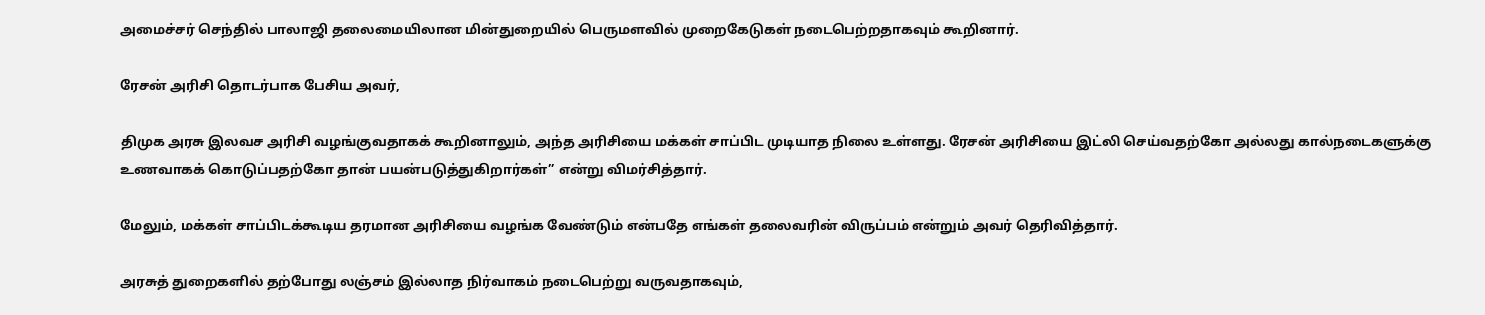அமைச்சர் செந்தில் பாலாஜி தலைமையிலான மின்துறையில் பெருமளவில் முறைகேடுகள் நடைபெற்றதாகவும் கூறினார்.

ரேசன் அரிசி தொடர்பாக பேசிய அவர்,

திமுக அரசு இலவச அரிசி வழங்குவதாகக் கூறினாலும், அந்த அரிசியை மக்கள் சாப்பிட முடியாத நிலை உள்ளது. ரேசன் அரிசியை இட்லி செய்வதற்கோ அல்லது கால்நடைகளுக்கு உணவாகக் கொடுப்பதற்கோ தான் பயன்படுத்துகிறார்கள்” என்று விமர்சித்தார்.

மேலும், மக்கள் சாப்பிடக்கூடிய தரமான அரிசியை வழங்க வேண்டும் என்பதே எங்கள் தலைவரின் விருப்பம் என்றும் அவர் தெரிவித்தார்.

அரசுத் துறைகளில் தற்போது லஞ்சம் இல்லாத நிர்வாகம் நடைபெற்று வருவதாகவும்,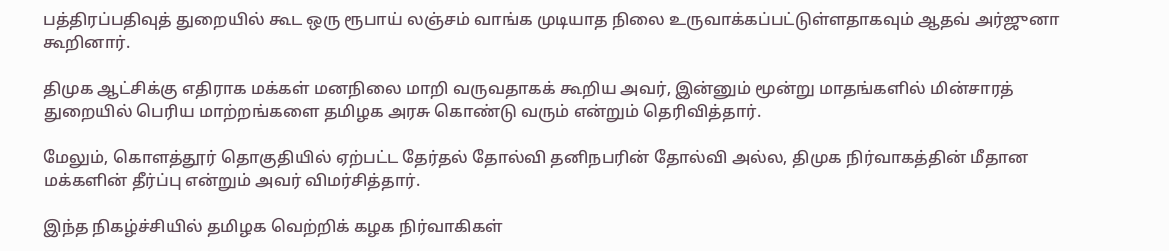பத்திரப்பதிவுத் துறையில் கூட ஒரு ரூபாய் லஞ்சம் வாங்க முடியாத நிலை உருவாக்கப்பட்டுள்ளதாகவும் ஆதவ் அர்ஜுனா கூறினார்.

திமுக ஆட்சிக்கு எதிராக மக்கள் மனநிலை மாறி வருவதாகக் கூறிய அவர், இன்னும் மூன்று மாதங்களில் மின்சாரத் துறையில் பெரிய மாற்றங்களை தமிழக அரசு கொண்டு வரும் என்றும் தெரிவித்தார்.

மேலும், கொளத்தூர் தொகுதியில் ஏற்பட்ட தேர்தல் தோல்வி தனிநபரின் தோல்வி அல்ல, திமுக நிர்வாகத்தின் மீதான மக்களின் தீர்ப்பு என்றும் அவர் விமர்சித்தார்.

இந்த நிகழ்ச்சியில் தமிழக வெற்றிக் கழக நிர்வாகிகள்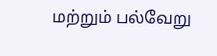மற்றும் பல்வேறு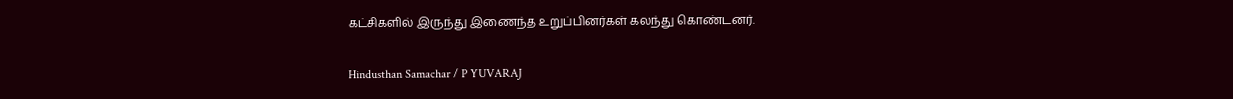கட்சிகளில் இருந்து இணைந்த உறுப்பினர்கள் கலந்து கொண்டனர்.

Hindusthan Samachar / P YUVARAJ